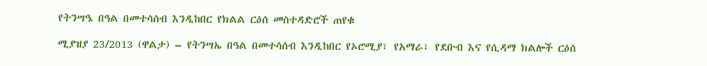የትንሣዔ በዓል በመተሳሰብ እንዲከበር የክልል ርዕሰ መስተዳድሮች ጠየቁ

ሚያዝያ 23/2013 (ዋልታ) – የትንሣኤ በዓል በመተሳሰብ እንዲከበር የኦሮሚያ፣ የአማራ፣ የደቡብ እና የሲዳማ ክልሎች ርዕሰ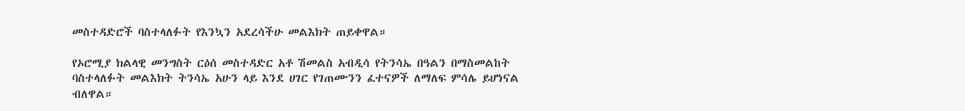መስተዳድሮች ባስተላለፉት የእንኳን አደረሳችሁ መልእክት ጠይቀዋል።

የኦሮሚያ ክልላዊ መንግስት ርዕሰ መስተዳድር አቶ ሽመልስ አብዲሳ የትንሳኤ በዓልን በማስመልከት ባስተላለፉት መልእክት ትንሳኤ አሁን ላይ እንደ ሀገር የገጠሙንን ፈተናዎች ለማለፍ ምሳሌ ይሆነናል ብለዋል።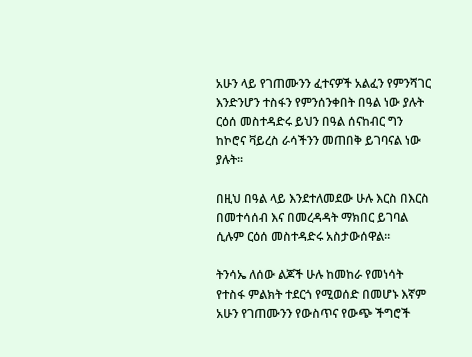አሁን ላይ የገጠሙንን ፈተናዎች አልፈን የምንሻገር እንድንሆን ተስፋን የምንሰንቀበት በዓል ነው ያሉት ርዕሰ መስተዳድሩ ይህን በዓል ሰናከብር ግን ከኮሮና ቫይረስ ራሳችንን መጠበቅ ይገባናል ነው ያሉት።

በዚህ በዓል ላይ እንደተለመደው ሁሉ እርስ በእርስ በመተሳሰብ እና በመረዳዳት ማክበር ይገባል ሲሉም ርዕሰ መስተዳድሩ አስታውሰዋል።

ትንሳኤ ለሰው ልጆች ሁሉ ከመከራ የመነሳት የተስፋ ምልክት ተደርጎ የሚወሰድ በመሆኑ እኛም አሁን የገጠሙንን የውስጥና የውጭ ችግሮች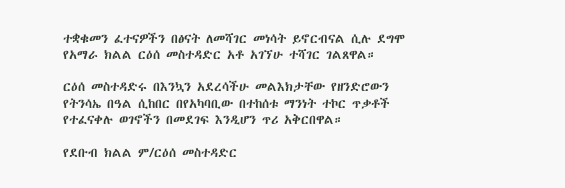ተቋቁመን ፈተናዎችን በፅናት ለመሻገር መነሳት ይኖርብናል ሲሉ ደግሞ የአማራ ክልል ርዕሰ መስተዳድር አቶ አገኘሁ ተሻገር ገልጸዋል።

ርዕሰ መስተዳድሩ በእንኳን አደረሳችሁ መልእክታቸው የዘንድሮውን የትንሳኤ በዓል ሲከበር በየአካባቢው በተከሰቱ ማንነት ተኮር ጥቃቶች የተፈናቀሉ ወገኖችን በመደገፍ እንዲሆን ጥሪ አቅርበዋል።

የደቡብ ክልል ም/ርዕሰ መስተዳድር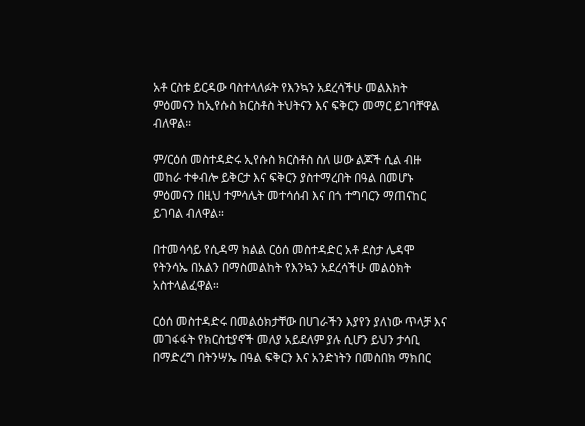አቶ ርስቱ ይርዳው ባስተላለፉት የእንኳን አደረሳችሁ መልእክት ምዕመናን ከኢየሱስ ክርስቶስ ትህትናን እና ፍቅርን መማር ይገባቸዋል ብለዋል።

ም/ርዕሰ መስተዳድሩ ኢየሱስ ክርስቶስ ስለ ሠው ልጆች ሲል ብዙ መከራ ተቀብሎ ይቅርታ እና ፍቅርን ያስተማረበት በዓል በመሆኑ ምዕመናን በዚህ ተምሳሌት መተሳሰብ እና በጎ ተግባርን ማጠናከር ይገባል ብለዋል።

በተመሳሳይ የሲዳማ ክልል ርዕሰ መስተዳድር አቶ ደስታ ሌዳሞ የትንሳኤ በአልን በማስመልከት የእንኳን አደረሳችሁ መልዕክት አስተላልፈዋል።

ርዕሰ መስተዳድሩ በመልዕክታቸው በሀገራችን እያየን ያለነው ጥላቻ እና መገፋፋት የክርስቲያኖች መለያ አይደለም ያሉ ሲሆን ይህን ታሳቢ በማድረግ በትንሣኤ በዓል ፍቅርን እና አንድነትን በመስበክ ማክበር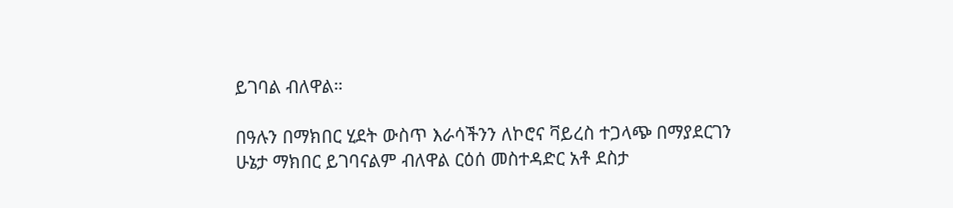ይገባል ብለዋል።

በዓሉን በማክበር ሂደት ውስጥ እራሳችንን ለኮሮና ቫይረስ ተጋላጭ በማያደርገን ሁኔታ ማክበር ይገባናልም ብለዋል ርዕሰ መስተዳድር አቶ ደስታ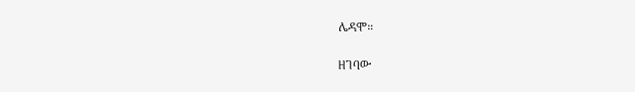ሌዳሞ።

ዘገባው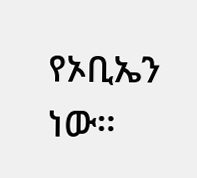የኦቢኤን ነው።